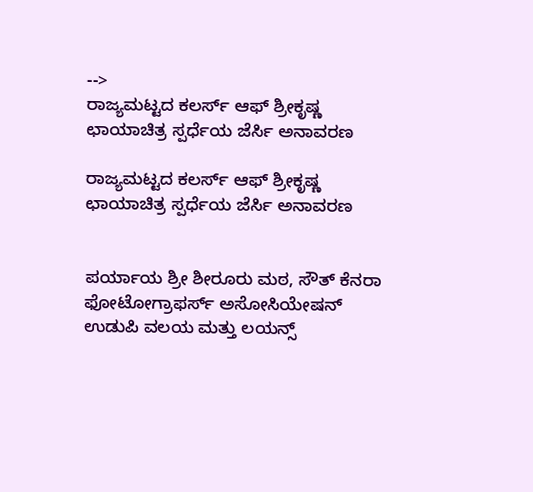-->
ರಾಜ್ಯಮಟ್ಟದ ಕಲರ್ಸ್ ಆಫ್ ಶ್ರೀಕೃಷ್ಣ ಛಾಯಾಚಿತ್ರ ಸ್ಪರ್ಧೆಯ ಜೆರ್ಸಿ ಅನಾವರಣ

ರಾಜ್ಯಮಟ್ಟದ ಕಲರ್ಸ್ ಆಫ್ ಶ್ರೀಕೃಷ್ಣ ಛಾಯಾಚಿತ್ರ ಸ್ಪರ್ಧೆಯ ಜೆರ್ಸಿ ಅನಾವರಣ


ಪರ್ಯಾಯ ಶ್ರೀ ಶೀರೂರು ಮಠ, ಸೌತ್ ಕೆನರಾ ಫೋಟೋಗ್ರಾಫರ್ಸ್ ಅಸೋಸಿಯೇಷನ್ ಉಡುಪಿ ವಲಯ ಮತ್ತು ಲಯನ್ಸ್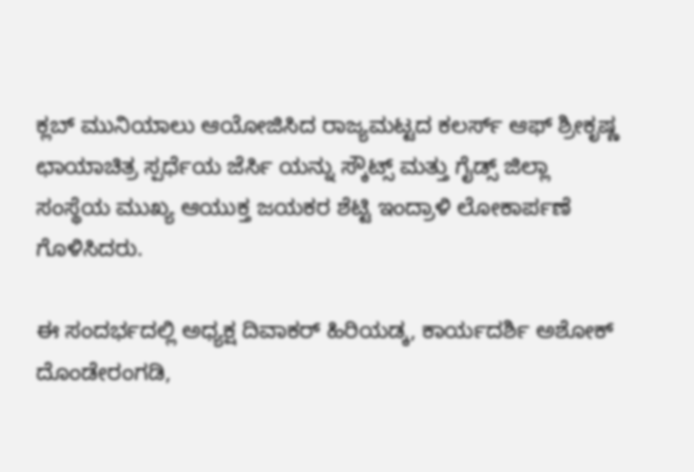ಕ್ಲಬ್ ಮುನಿಯಾಲು ಆಯೋಜಿಸಿದ ರಾಜ್ಯಮಟ್ಟದ ಕಲರ್ಸ್ ಆಫ್ ಶ್ರೀಕೃಷ್ಣ ಛಾಯಾಚಿತ್ರ ಸ್ಪರ್ಧೆಯ ಜೆರ್ಸಿ ಯನ್ನು ಸ್ಕೌಟ್ಸ್ ಮತ್ತು ಗೈಡ್ಸ್ ಜಿಲ್ಲಾ ಸಂಸ್ಥೆಯ ಮುಖ್ಯ ಆಯುಕ್ತ ಜಯಕರ ಶೆಟ್ಟಿ ಇಂದ್ರಾಳಿ ಲೋಕಾರ್ಪಣೆ ಗೊಳಿಸಿದರು.

ಈ ಸಂದರ್ಭದಲ್ಲಿ ಅಧ್ಯಕ್ಷ ದಿವಾಕರ್ ಹಿರಿಯಡ್ಕ, ಕಾರ್ಯದರ್ಶಿ ಅಶೋಕ್ ದೊಂಡೇರಂಗಡಿ,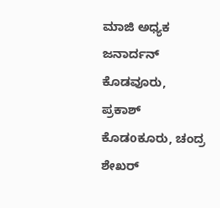ಮಾಜಿ ಅಧ್ಯಕ ಜನಾರ್ದನ್ ಕೊಡವೂರು, ಪ್ರಕಾಶ್ ಕೊಡoಕೂರು, ಚಂದ್ರ ಶೇಖರ್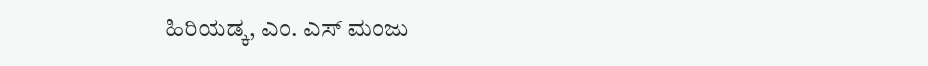ಹಿರಿಯಡ್ಕ, ಎಂ. ಎಸ್ ಮಂಜು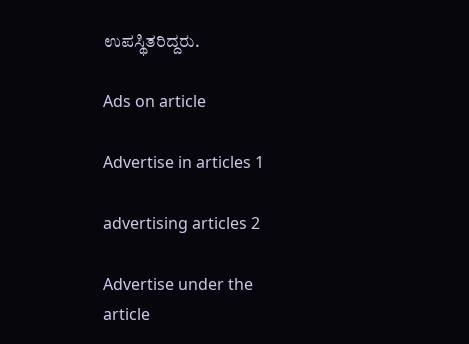ಉಪಸ್ಥಿತರಿದ್ದರು.

Ads on article

Advertise in articles 1

advertising articles 2

Advertise under the article